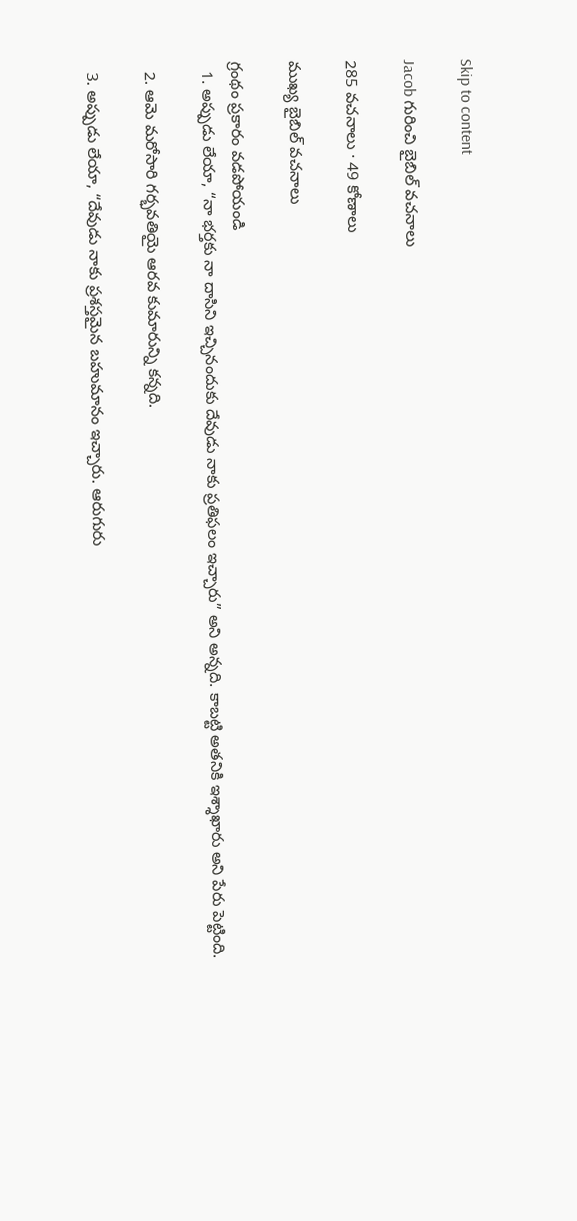Skip to content

Jacob గురించి బైబిల్ వచనాలు

285 వచనాలు · 49 కోణాలు

ముఖ్య బైబిల్ వచనాలు

గ్రంథం ప్రకారం వడపోయండి
  1. అప్పుడు లేయా, “నా భర్తకు నా దాసిని ఇచ్చినందుకు దేవుడు నాకు ప్రతిఫలం ఇచ్చారు” అని అన్నది. కాబట్టి అతనికి ఇశ్శాఖారు అని పేరు పెట్టింది.

  2. ఆమె మరోసారి గర్భవతియై ఆరవ కుమారున్ని కన్నది.

  3. అప్పుడు లేయా, “దేవుడు నాకు ప్రశస్తమైన బహుమానం ఇచ్చారు. ఆరుగురు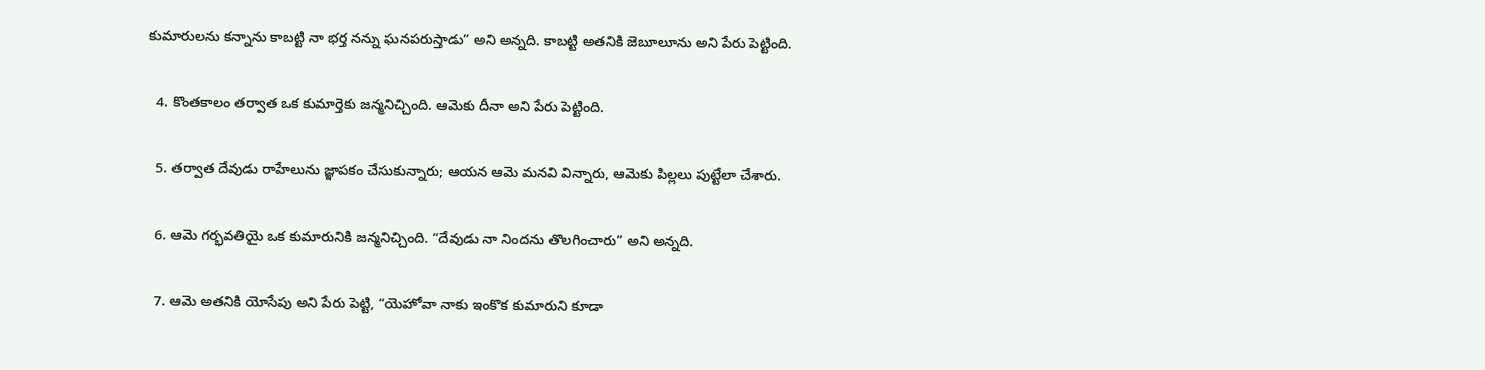కుమారులను కన్నాను కాబట్టి నా భర్త నన్ను ఘనపరుస్తాడు” అని అన్నది. కాబట్టి అతనికి జెబూలూను అని పేరు పెట్టింది.

  4. కొంతకాలం తర్వాత ఒక కుమార్తెకు జన్మనిచ్చింది. ఆమెకు దీనా అని పేరు పెట్టింది.

  5. తర్వాత దేవుడు రాహేలును జ్ఞాపకం చేసుకున్నారు; ఆయన ఆమె మనవి విన్నారు, ఆమెకు పిల్లలు పుట్టేలా చేశారు.

  6. ఆమె గర్భవతియై ఒక కుమారునికి జన్మనిచ్చింది. “దేవుడు నా నిందను తొలగించారు” అని అన్నది.

  7. ఆమె అతనికి యోసేపు అని పేరు పెట్టి, “యెహోవా నాకు ఇంకొక కుమారుని కూడా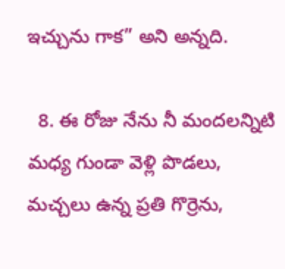ఇచ్చును గాక” అని అన్నది.

  8. ఈ రోజు నేను నీ మందలన్నిటి మధ్య గుండా వెళ్లి పొడలు, మచ్చలు ఉన్న ప్రతి గొర్రెను,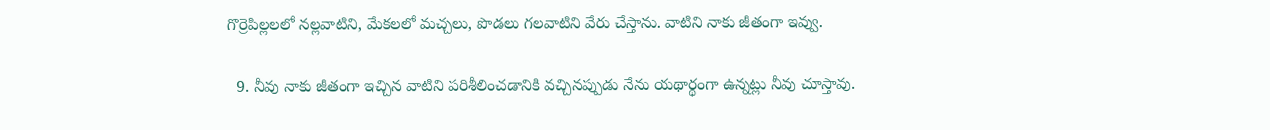గొర్రెపిల్లలలో నల్లవాటిని, మేకలలో మచ్చలు, పొడలు గలవాటిని వేరు చేస్తాను. వాటిని నాకు జీతంగా ఇవ్వు.

  9. నీవు నాకు జీతంగా ఇచ్చిన వాటిని పరిశీలించడానికి వచ్చినప్పుడు నేను యథార్థంగా ఉన్నట్లు నీవు చూస్తావు.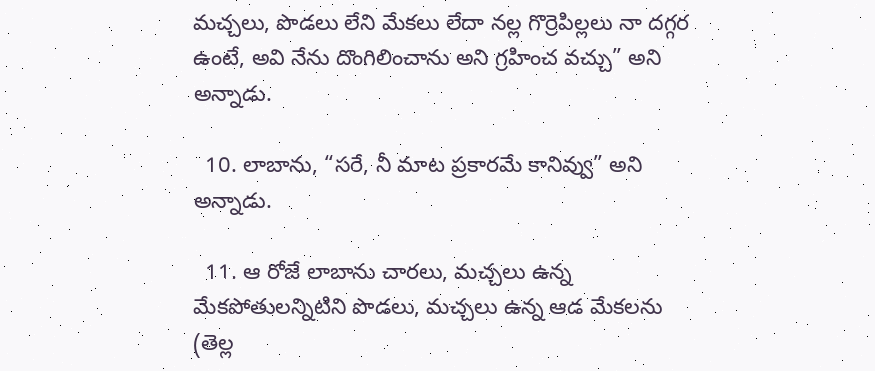మచ్చలు, పొడలు లేని మేకలు లేదా నల్ల గొర్రెపిల్లలు నా దగ్గర ఉంటే, అవి నేను దొంగిలించాను అని గ్రహించ వచ్చు” అని అన్నాడు.

  10. లాబాను, “సరే, నీ మాట ప్రకారమే కానివ్వు” అని అన్నాడు.

  11. ఆ రోజే లాబాను చారలు, మచ్చలు ఉన్న మేకపోతులన్నిటిని పొడలు, మచ్చలు ఉన్న ఆడ మేకలను (తెల్ల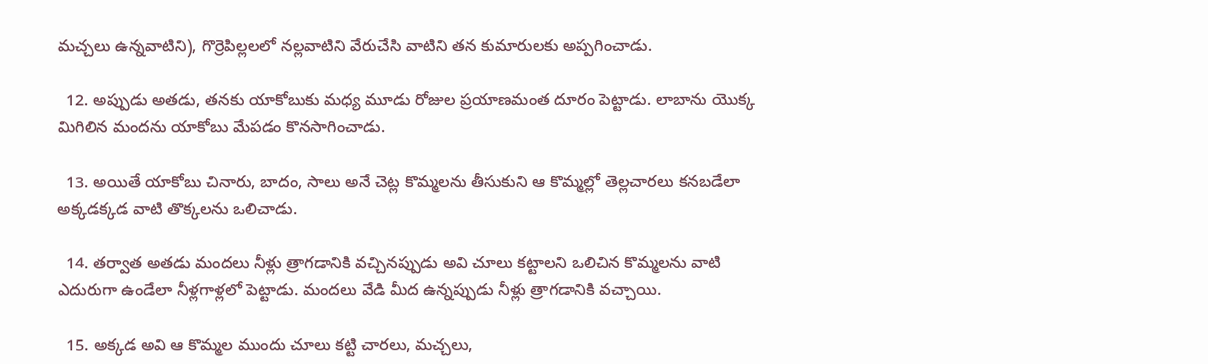మచ్చలు ఉన్నవాటిని), గొర్రెపిల్లలలో నల్లవాటిని వేరుచేసి వాటిని తన కుమారులకు అప్పగించాడు.

  12. అప్పుడు అతడు, తనకు యాకోబుకు మధ్య మూడు రోజుల ప్రయాణమంత దూరం పెట్టాడు. లాబాను యొక్క మిగిలిన మందను యాకోబు మేపడం కొనసాగించాడు.

  13. అయితే యాకోబు చినారు, బాదం, సాలు అనే చెట్ల కొమ్మలను తీసుకుని ఆ కొమ్మల్లో తెల్లచారలు కనబడేలా అక్కడక్కడ వాటి తొక్కలను ఒలిచాడు.

  14. తర్వాత అతడు మందలు నీళ్లు త్రాగడానికి వచ్చినప్పుడు అవి చూలు కట్టాలని ఒలిచిన కొమ్మలను వాటి ఎదురుగా ఉండేలా నీళ్లగాళ్లలో పెట్టాడు. మందలు వేడి మీద ఉన్నప్పుడు నీళ్లు త్రాగడానికి వచ్చాయి.

  15. అక్కడ అవి ఆ కొమ్మల ముందు చూలు కట్టి చారలు, మచ్చలు,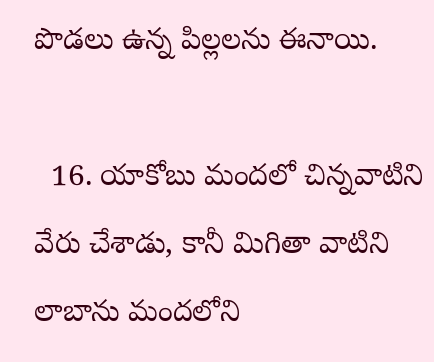పొడలు ఉన్న పిల్లలను ఈనాయి.

  16. యాకోబు మందలో చిన్నవాటిని వేరు చేశాడు, కానీ మిగితా వాటిని లాబాను మందలోని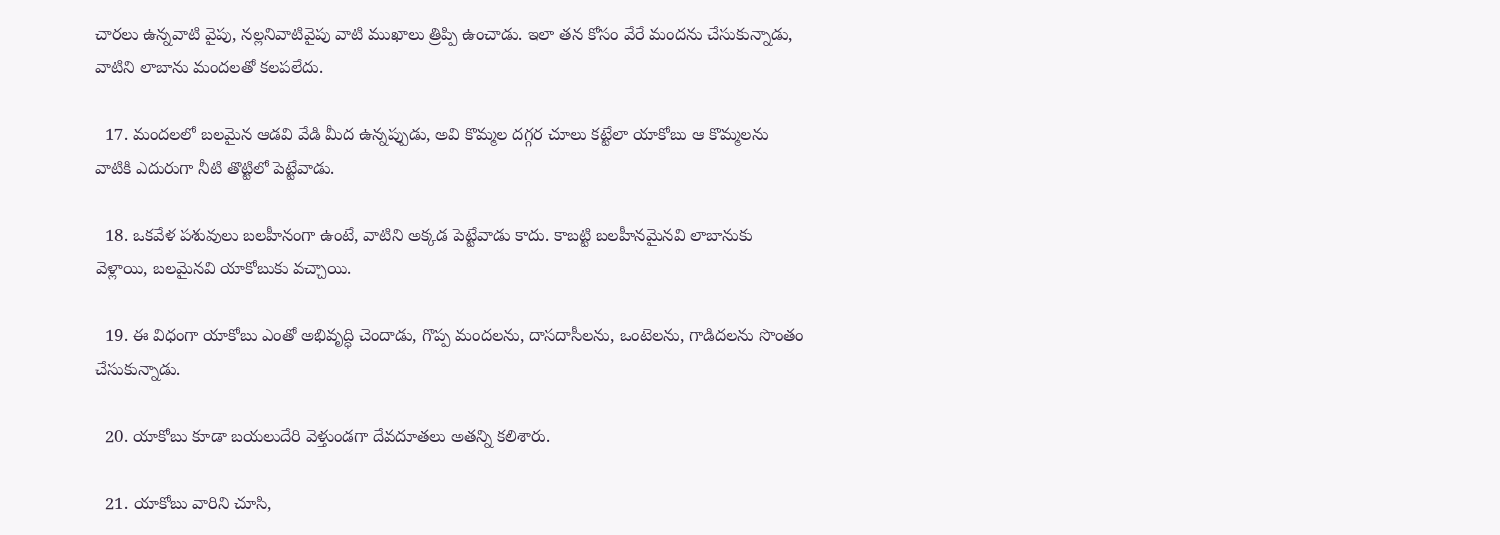చారలు ఉన్నవాటి వైపు, నల్లనివాటివైపు వాటి ముఖాలు త్రిప్పి ఉంచాడు. ఇలా తన కోసం వేరే మందను చేసుకున్నాడు, వాటిని లాబాను మందలతో కలపలేదు.

  17. మందలలో బలమైన ఆడవి వేడి మీద ఉన్నప్పుడు, అవి కొమ్మల దగ్గర చూలు కట్టేలా యాకోబు ఆ కొమ్మలను వాటికి ఎదురుగా నీటి తొట్టిలో పెట్టేవాడు.

  18. ఒకవేళ పశువులు బలహీనంగా ఉంటే, వాటిని అక్కడ పెట్టేవాడు కాదు. కాబట్టి బలహీనమైనవి లాబానుకు వెళ్లాయి, బలమైనవి యాకోబుకు వచ్చాయి.

  19. ఈ విధంగా యాకోబు ఎంతో అభివృద్ధి చెందాడు, గొప్ప మందలను, దాసదాసీలను, ఒంటెలను, గాడిదలను సొంతం చేసుకున్నాడు.

  20. యాకోబు కూడా బయలుదేరి వెళ్తుండగా దేవదూతలు అతన్ని కలిశారు.

  21. యాకోబు వారిని చూసి,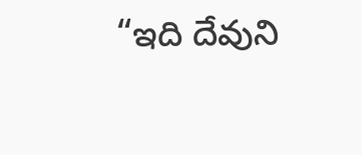“ఇది దేవుని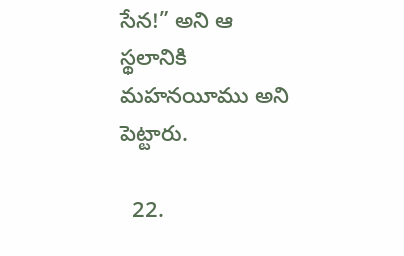సేన!” అని ఆ స్థలానికి మహనయీము అని పెట్టారు.

  22.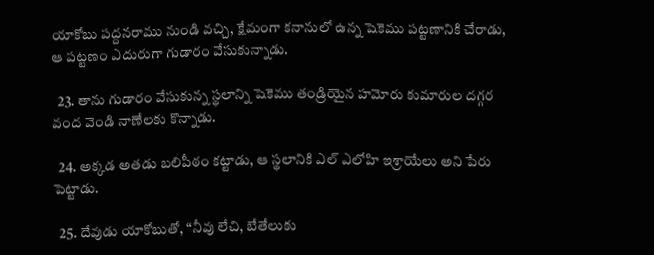యాకోబు పద్దనరాము నుండి వచ్చి, క్షేమంగా కనానులో ఉన్న షెకెము పట్టణానికి చేరాడు, ఆ పట్టణం ఎదురుగా గుడారం వేసుకున్నాడు.

  23. తాను గుడారం వేసుకున్న స్థలాన్ని షెకెము తండ్రియైన హమోరు కుమారుల దగ్గర వంద వెండి నాణేలకు కొన్నాడు.

  24. అక్కడ అతడు బలిపీఠం కట్టాడు, ఆ స్థలానికి ఎల్ ఎలోహి ఇశ్రాయేలు అని పేరు పెట్టాడు.

  25. దేవుడు యాకోబుతో, “నీవు లేచి, బేతేలుకు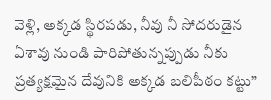వెళ్లి, అక్కడ స్థిరపడు, నీవు నీ సోదరుడైన ఏశావు నుండి పారిపోతున్నప్పుడు నీకు ప్రత్యక్షమైన దేవునికి అక్కడ బలిపీఠం కట్టు”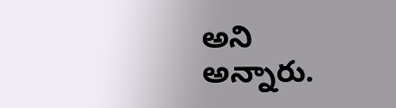అని అన్నారు.